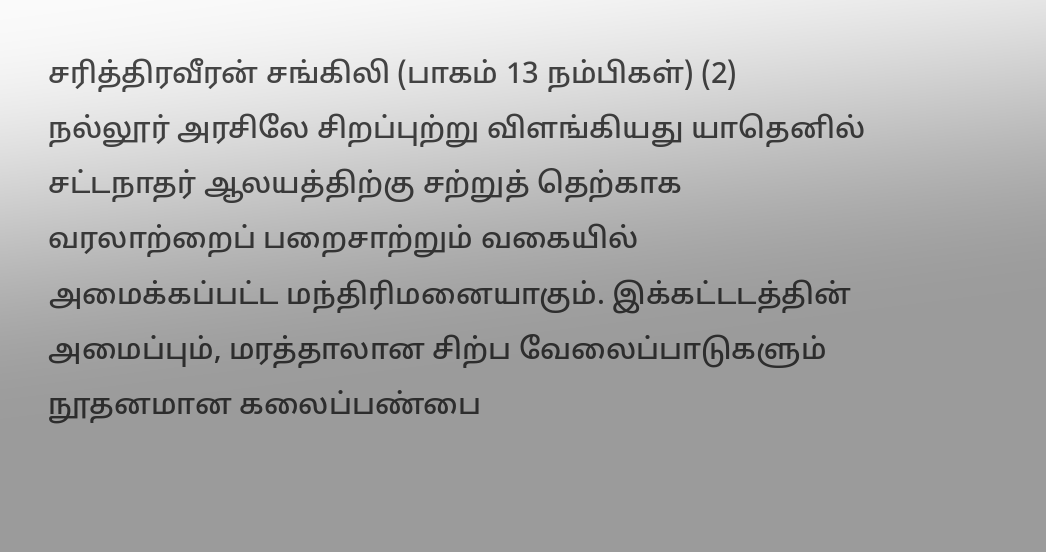சரித்திரவீரன் சங்கிலி (பாகம் 13 நம்பிகள்) (2)
நல்லூர் அரசிலே சிறப்புற்று விளங்கியது யாதெனில் சட்டநாதர் ஆலயத்திற்கு சற்றுத் தெற்காக வரலாற்றைப் பறைசாற்றும் வகையில் அமைக்கப்பட்ட மந்திரிமனையாகும். இக்கட்டடத்தின் அமைப்பும், மரத்தாலான சிற்ப வேலைப்பாடுகளும் நூதனமான கலைப்பண்பை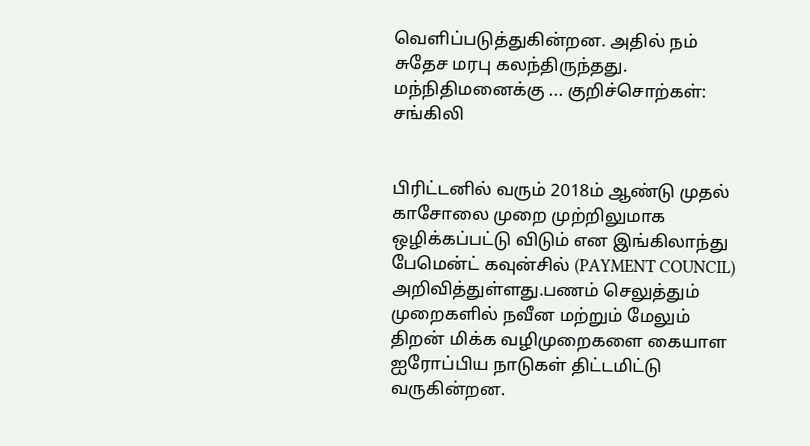வெளிப்படுத்துகின்றன. அதில் நம் சுதேச மரபு கலந்திருந்தது. மந்நிதிமனைக்கு ... குறிச்சொற்கள்: சங்கிலி


பிரிட்டனில் வரும் 2018ம் ஆண்டு முதல் காசோலை முறை முற்றிலுமாக ஒழிக்கப்பட்டு விடும் என இங்கிலாந்து பேமென்ட் கவுன்சில் (PAYMENT COUNCIL) அறிவித்துள்ளது.பணம் செலுத்தும் முறைகளில் நவீன மற்றும் மேலும் திறன் மிக்க வழிமுறைகளை கையாள ஐரோப்பிய நாடுகள் திட்டமிட்டு வருகின்றன.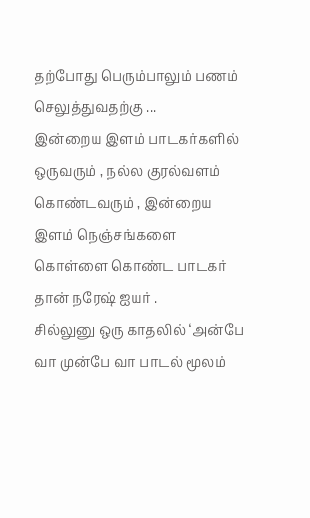தற்போது பெரும்பாலும் பணம் செலுத்துவதற்கு ...
இன்றைய இளம் பாடகர்களில் ஒருவரும் , நல்ல குரல்வளம் கொண்டவரும் , இன்றைய இளம் நெஞ்சங்களை கொள்ளை கொண்ட பாடகர் தான் நரேஷ் ஐயர் .
சில்லுனு ஒரு காதலில் ‘அன்பே வா முன்பே வா பாடல் மூலம்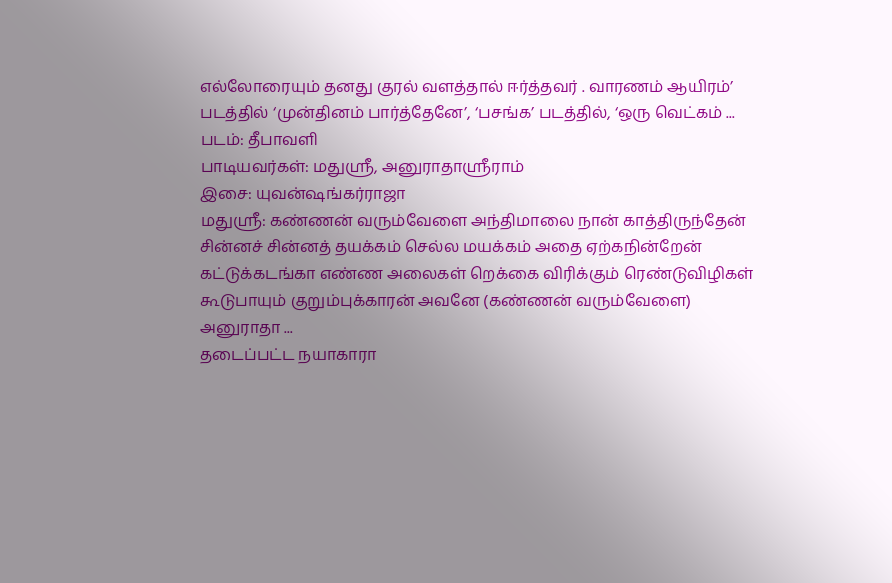எல்லோரையும் தனது குரல் வளத்தால் ஈர்த்தவர் . வாரணம் ஆயிரம்’ படத்தில் ‘முன்தினம் பார்த்தேனே’, ‘பசங்க’ படத்தில், ‘ஒரு வெட்கம் ...
படம்: தீபாவளி
பாடியவர்கள்: மதுஸ்ரீ, அனுராதாஸ்ரீராம்
இசை: யுவன்ஷங்கர்ராஜா
மதுஸ்ரீ: கண்ணன் வரும்வேளை அந்திமாலை நான் காத்திருந்தேன்
சின்னச் சின்னத் தயக்கம் செல்ல மயக்கம் அதை ஏற்கநின்றேன்
கட்டுக்கடங்கா எண்ண அலைகள் றெக்கை விரிக்கும் ரெண்டுவிழிகள்
கூடுபாயும் குறும்புக்காரன் அவனே (கண்ணன் வரும்வேளை)
அனுராதா ...
தடைப்பட்ட நயாகாரா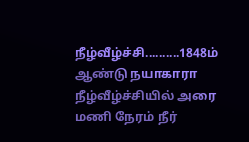நீழ்வீழ்ச்சி..........1848ம் ஆண்டு நயாகாரா நீழ்வீழ்ச்சியில் அரை மணி நேரம் நீர்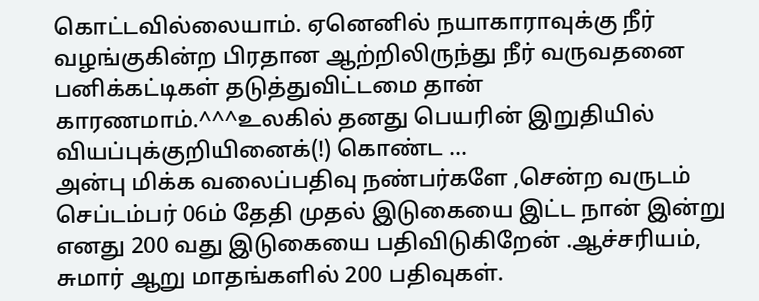கொட்டவில்லையாம். ஏனெனில் நயாகாராவுக்கு நீர் வழங்குகின்ற பிரதான ஆற்றிலிருந்து நீர் வருவதனை பனிக்கட்டிகள் தடுத்துவிட்டமை தான் காரணமாம்.^^^உலகில் தனது பெயரின் இறுதியில் வியப்புக்குறியினைக்(!) கொண்ட ...
அன்பு மிக்க வலைப்பதிவு நண்பர்களே ,சென்ற வருடம் செப்டம்பர் 06ம் தேதி முதல் இடுகையை இட்ட நான் இன்று எனது 200 வது இடுகையை பதிவிடுகிறேன் .ஆச்சரியம், சுமார் ஆறு மாதங்களில் 200 பதிவுகள்.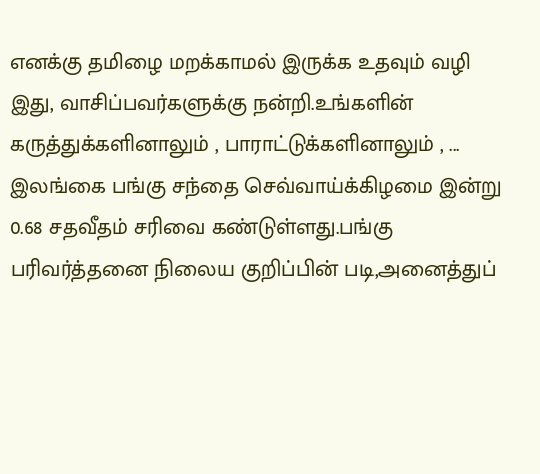எனக்கு தமிழை மறக்காமல் இருக்க உதவும் வழி இது, வாசிப்பவர்களுக்கு நன்றி.உங்களின் கருத்துக்களினாலும் , பாராட்டுக்களினாலும் , ...
இலங்கை பங்கு சந்தை செவ்வாய்க்கிழமை இன்று 0.68 சதவீதம் சரிவை கண்டுள்ளது.பங்கு பரிவர்த்தனை நிலைய குறிப்பின் படி,அனைத்துப்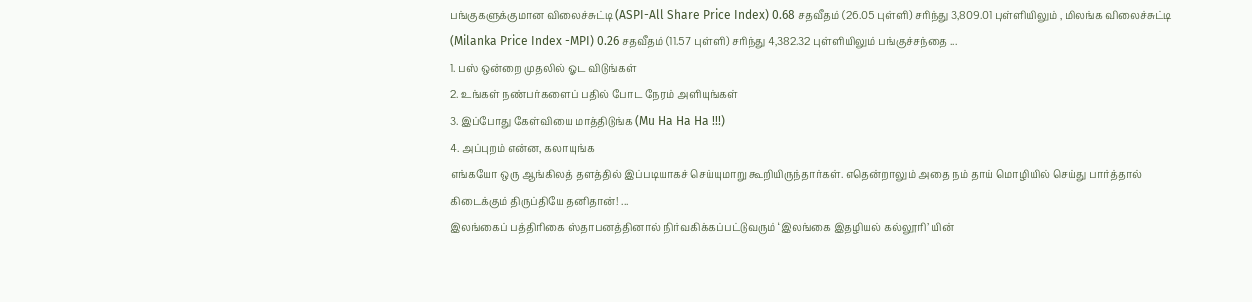பங்குகளுக்குமான விலைச்சுட்டி (ASPI-All Share Price Index) 0.68 சதவீதம் (26.05 புள்ளி) சரிந்து 3,809.01 புள்ளியிலும் , மிலங்க விலைச்சுட்டி (Milanka Price Index -MPI) 0.26 சதவீதம் (11.57 புள்ளி) சரிந்து 4,382.32 புள்ளியிலும் பங்குச்சந்தை ...
1. பஸ் ஒன்றை முதலில் ஓட விடுங்கள்
2. உங்கள் நண்பர்களைப் பதில் போட நேரம் அளியுங்கள்
3. இப்போது கேள்வியை மாத்திடுங்க (Mu Ha Ha Ha !!!)
4. அப்புறம் என்ன, கலாயுங்க
எங்கயோ ஒரு ஆங்கிலத் தளத்தில் இப்படியாகச் செய்யுமாறு கூறியிருந்தார்கள். எதென்றாலும் அதை நம் தாய் மொழியில் செய்து பார்த்தால் கிடைக்கும் திருப்தியே தனிதான்! ...
இலங்கைப் பத்திரிகை ஸ்தாபனத்தினால் நிர்வகிக்கப்பட்டுவரும் ‘இலங்கை இதழியல் கல்லூரி’ யின்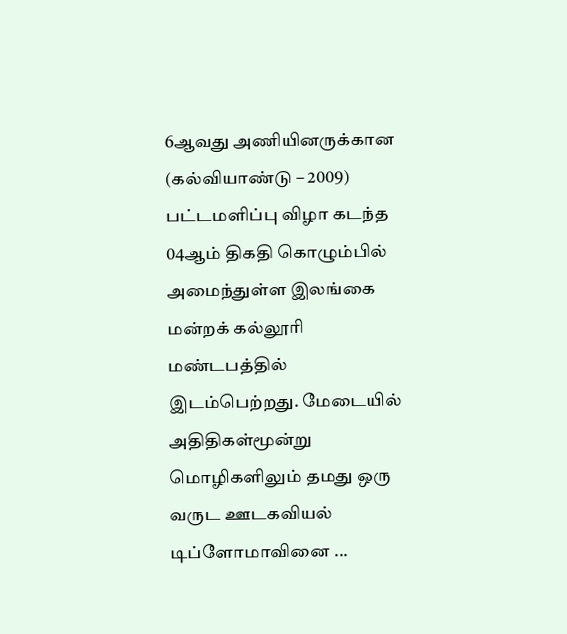6ஆவது அணியினருக்கான (கல்வியாண்டு – 2009) பட்டமளிப்பு விழா கடந்த 04ஆம் திகதி கொழும்பில் அமைந்துள்ள இலங்கை மன்றக் கல்லூரி மண்டபத்தில் இடம்பெற்றது. மேடையில் அதிதிகள்மூன்று மொழிகளிலும் தமது ஒரு வருட ஊடகவியல் டிப்ளோமாவினை ...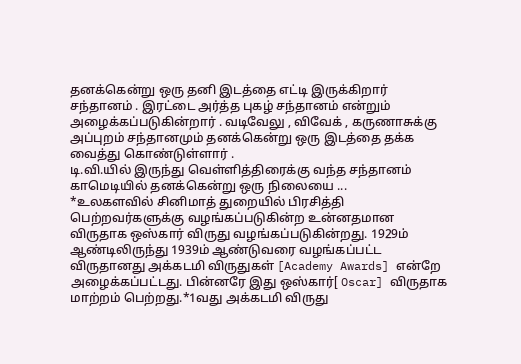தனக்கென்று ஒரு தனி இடத்தை எட்டி இருக்கிறார் சந்தானம் . இரட்டை அர்த்த புகழ் சந்தானம் என்றும் அழைக்கப்படுகின்றார் . வடிவேலு , விவேக் , கருணாசுக்கு அப்புறம் சந்தானமும் தனக்கென்று ஒரு இடத்தை தக்க வைத்து கொண்டுள்ளார் .
டி.வி.யில் இருந்து வெள்ளித்திரைக்கு வந்த சந்தானம் காமெடியில் தனக்கென்று ஒரு நிலையை ...
*உலகளவில் சினிமாத் துறையில் பிரசித்தி பெற்றவர்களுக்கு வழங்கப்படுகின்ற உன்னதமான விருதாக ஒஸ்கார் விருது வழங்கப்படுகின்றது. 1929ம் ஆண்டிலிருந்து 1939ம் ஆண்டுவரை வழங்கப்பட்ட விருதானது அக்கடமி விருதுகள் [Academy Awards] என்றே அழைக்கப்பட்டது. பின்னரே இது ஒஸ்கார்[ Oscar] விருதாக மாற்றம் பெற்றது.*1வது அக்கடமி விருது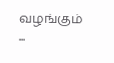வழங்கும் ...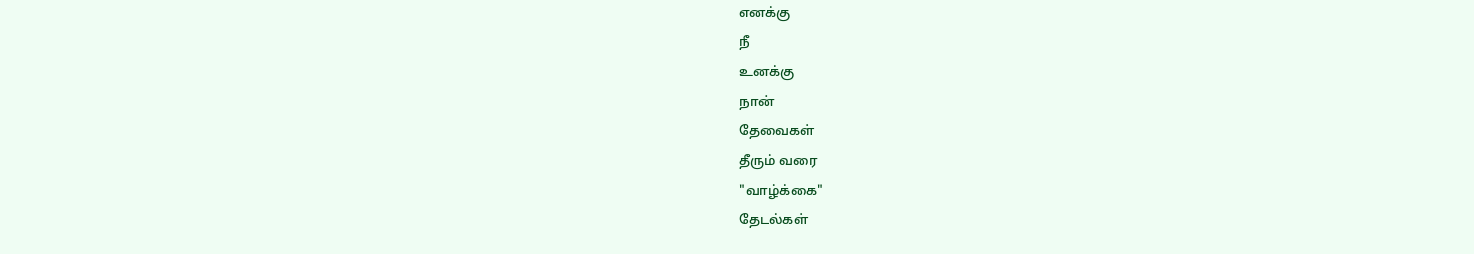எனக்கு
நீ
உனக்கு
நான்
தேவைகள்
தீரும் வரை
"வாழ்க்கை"
தேடல்கள்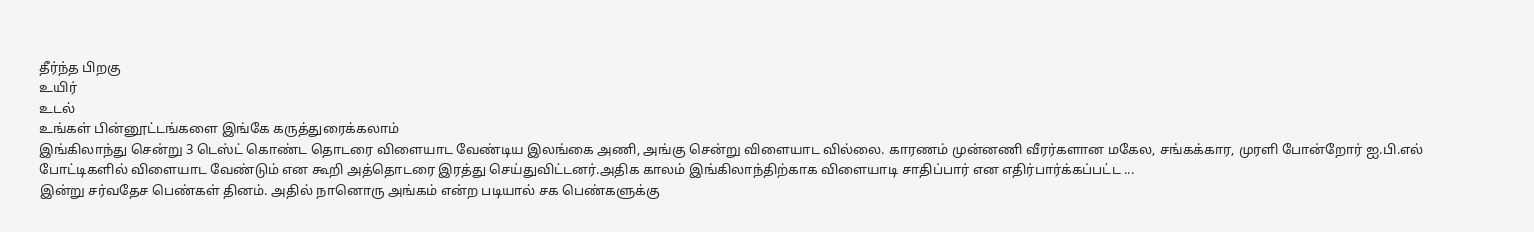தீர்ந்த பிறகு
உயிர்
உடல்
உங்கள் பின்னூட்டங்களை இங்கே கருத்துரைக்கலாம்
இங்கிலாந்து சென்று 3 டெஸ்ட் கொண்ட தொடரை விளையாட வேண்டிய இலங்கை அணி, அங்கு சென்று விளையாட வில்லை. காரணம் முன்னணி வீரர்களான மகேல, சங்கக்கார, முரளி போன்றோர் ஐ.பி.எல் போட்டிகளில் விளையாட வேண்டும் என கூறி அத்தொடரை இரத்து செய்துவிட்டனர்.அதிக காலம் இங்கிலாந்திற்காக விளையாடி சாதிப்பார் என எதிர்பார்க்கப்பட்ட ...
இன்று சர்வதேச பெண்கள் தினம். அதில் நானொரு அங்கம் என்ற படியால் சக பெண்களுக்கு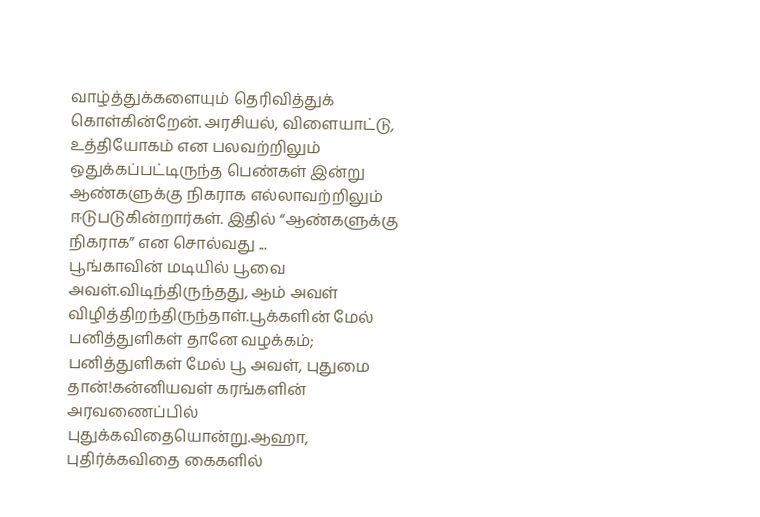வாழ்த்துக்களையும் தெரிவித்துக் கொள்கின்றேன். அரசியல், விளையாட்டு, உத்தியோகம் என பலவற்றிலும் ஒதுக்கப்பட்டிருந்த பெண்கள் இன்று ஆண்களுக்கு நிகராக எல்லாவற்றிலும் ஈடுபடுகின்றார்கள். இதில் “ஆண்களுக்கு நிகராக” என சொல்வது ...
பூங்காவின் மடியில் பூவை அவள்.விடிந்திருந்தது, ஆம் அவள் விழித்திறந்திருந்தாள்.பூக்களின் மேல் பனித்துளிகள் தானே வழக்கம்; பனித்துளிகள் மேல் பூ அவள், புதுமை தான்!கன்னியவள் கரங்களின் அரவணைப்பில் புதுக்கவிதையொன்று.ஆஹா, புதிர்க்கவிதை கைகளில்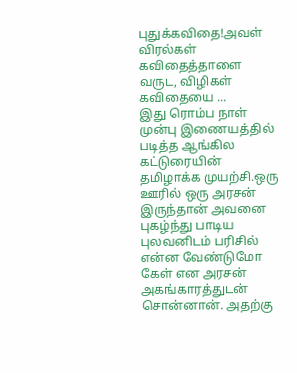புதுக்கவிதை!அவள் விரல்கள் கவிதைத்தாளை வருட, விழிகள் கவிதையை ...
இது ரொம்ப நாள் முன்பு இணையத்தில் படித்த ஆங்கில கட்டுரையின் தமிழாக்க முயற்சி.ஒரு ஊரில் ஒரு அரசன் இருந்தான் அவனை புகழ்ந்து பாடிய புலவனிடம் பரிசில் என்ன வேண்டுமோ கேள் என அரசன் அகங்காரத்துடன் சொன்னான். அதற்கு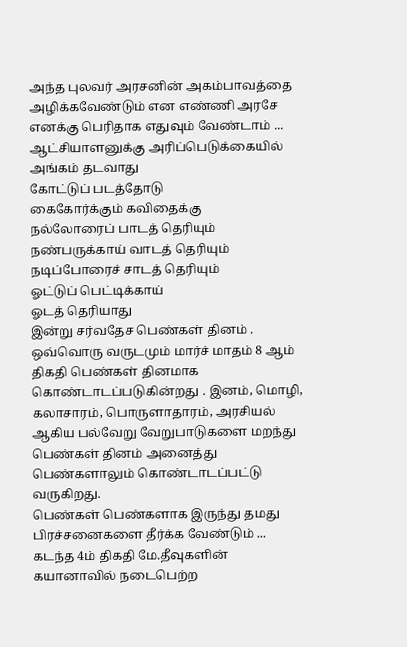அந்த புலவர் அரசனின் அகம்பாவத்தை அழிக்கவேண்டும் என எண்ணி அரசே எனக்கு பெரிதாக எதுவும் வேண்டாம் ...
ஆட்சியாளனுக்கு அரிப்பெடுக்கையில்
அங்கம் தடவாது
கோட்டுப் படத்தோடு
கைகோர்க்கும் கவிதைக்கு
நல்லோரைப் பாடத் தெரியும்
நண்பருக்காய் வாடத் தெரியும்
நடிப்போரைச் சாடத் தெரியும்
ஓட்டுப் பெட்டிக்காய்
ஓடத் தெரியாது
இன்று சர்வதேச பெண்கள் தினம் . ஒவ்வொரு வருடமும் மார்ச் மாதம் 8 ஆம் திகதி பெண்கள் தினமாக கொண்டாடப்படுகின்றது . இனம், மொழி, கலாசாரம், பொருளாதாரம், அரசியல் ஆகிய பல்வேறு வேறுபாடுகளை மறந்து பெண்கள் தினம் அனைத்து பெண்களாலும் கொண்டாடப்பட்டு வருகிறது.
பெண்கள் பெண்களாக இருந்து தமது பிரச்சனைகளை தீர்க்க வேண்டும் ...
கடந்த 4ம் திகதி மே.தீவுகளின் கயானாவில் நடைபெற்ற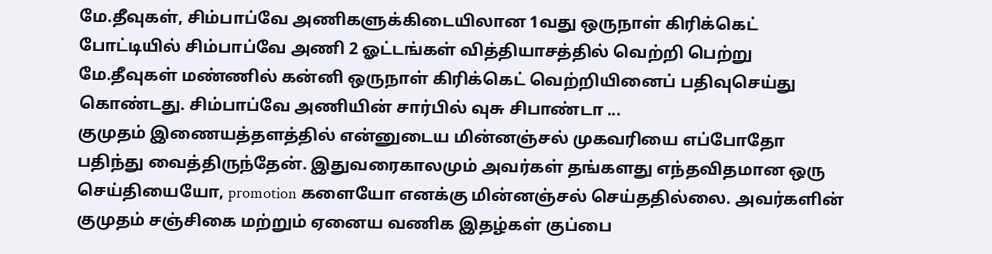மே.தீவுகள், சிம்பாப்வே அணிகளுக்கிடையிலான 1வது ஒருநாள் கிரிக்கெட் போட்டியில் சிம்பாப்வே அணி 2 ஓட்டங்கள் வித்தியாசத்தில் வெற்றி பெற்று மே.தீவுகள் மண்ணில் கன்னி ஒருநாள் கிரிக்கெட் வெற்றியினைப் பதிவுசெய்து கொண்டது. சிம்பாப்வே அணியின் சார்பில் வுசு சிபாண்டா ...
குமுதம் இணையத்தளத்தில் என்னுடைய மின்னஞ்சல் முகவரியை எப்போதோ பதிந்து வைத்திருந்தேன். இதுவரைகாலமும் அவர்கள் தங்களது எந்தவிதமான ஒரு செய்தியையோ, promotion களையோ எனக்கு மின்னஞ்சல் செய்ததில்லை. அவர்களின் குமுதம் சஞ்சிகை மற்றும் ஏனைய வணிக இதழ்கள் குப்பை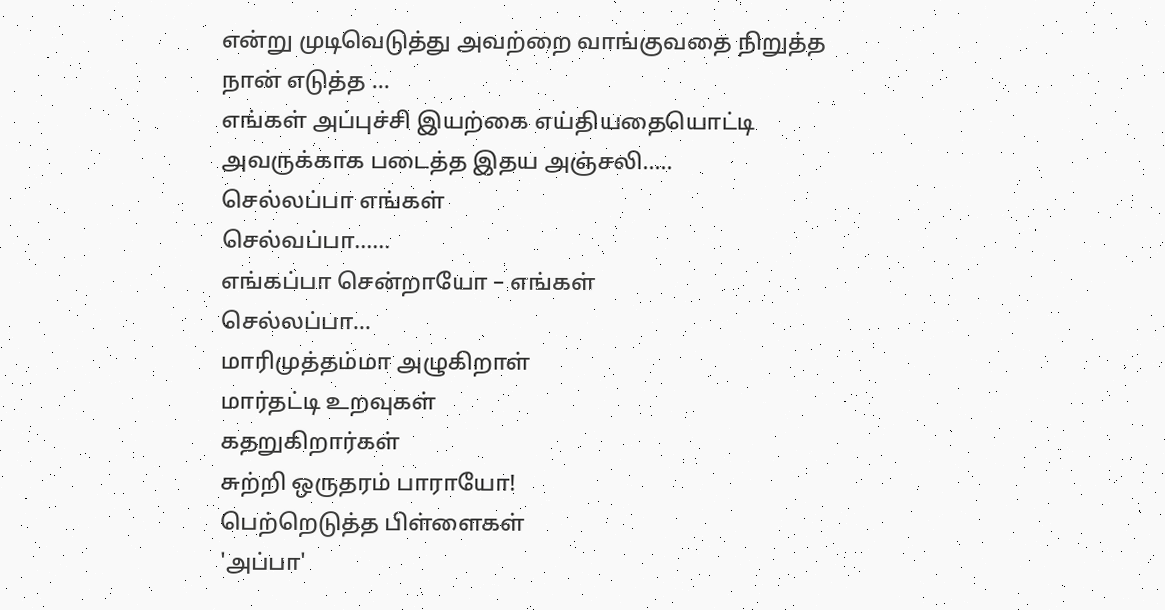என்று முடிவெடுத்து அவற்றை வாங்குவதை நிறுத்த நான் எடுத்த ...
எங்கள் அப்புச்சி இயற்கை எய்தியதையொட்டி அவருக்காக படைத்த இதய அஞ்சலி.....
செல்லப்பா எங்கள்
செல்வப்பா......
எங்கப்பா சென்றாயோ – எங்கள்
செல்லப்பா...
மாரிமுத்தம்மா அழுகிறாள்
மார்தட்டி உறவுகள்
கதறுகிறார்கள்
சுற்றி ஒருதரம் பாராயோ!
பெற்றெடுத்த பிள்ளைகள்
'அப்பா'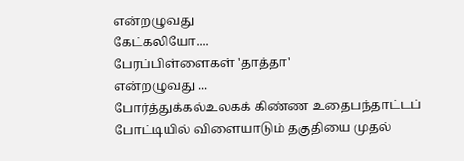என்றழுவது
கேட்கலியோ....
பேரப்பிள்ளைகள் 'தாத்தா'
என்றழுவது ...
போர்த்துக்கல்உலகக் கிண்ண உதைபந்தாட்டப் போட்டியில் விளையாடும் தகுதியை முதல்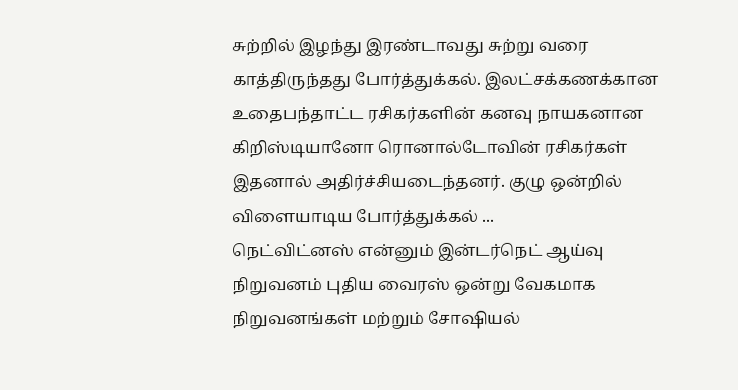சுற்றில் இழந்து இரண்டாவது சுற்று வரை காத்திருந்தது போர்த்துக்கல். இலட்சக்கணக்கான உதைபந்தாட்ட ரசிகர்களின் கனவு நாயகனான கிறிஸ்டியானோ ரொனால்டோவின் ரசிகர்கள் இதனால் அதிர்ச்சியடைந்தனர். குழு ஒன்றில் விளையாடிய போர்த்துக்கல் ...
நெட்விட்னஸ் என்னும் இன்டர்நெட் ஆய்வு நிறுவனம் புதிய வைரஸ் ஒன்று வேகமாக நிறுவனங்கள் மற்றும் சோஷியல்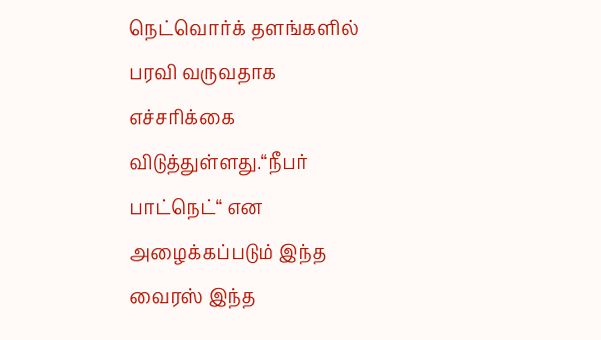நெட்வொர்க் தளங்களில் பரவி வருவதாக எச்சரிக்கை விடுத்துள்ளது.“நீபர் பாட்நெட்“ என அழைக்கப்படும் இந்த வைரஸ் இந்த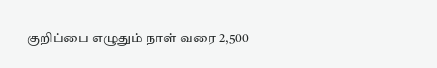குறிப்பை எழுதும் நாள் வரை 2,500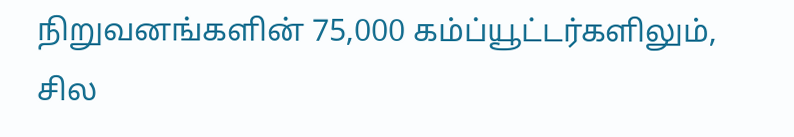நிறுவனங்களின் 75,000 கம்ப்யூட்டர்களிலும், சில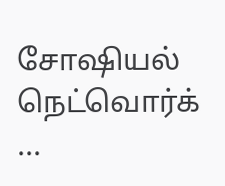சோஷியல் நெட்வொர்க் ...